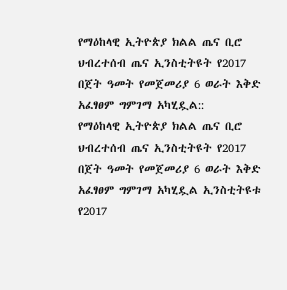የማዕከላዊ ኢትዮጵያ ክልል ጤና ቢሮ ህብረተሰብ ጤና ኢንስቲትዩት የ2017 በጀት ዓመት የመጀመሪያ 6 ወራት እቅድ አፈፃፀም ግምገማ አካሂዷል::
የማዕከላዊ ኢትዮጵያ ክልል ጤና ቢሮ ህብረተሰብ ጤና ኢንስቲትዩት የ2017 በጀት ዓመት የመጀመሪያ 6 ወራት እቅድ አፈፃፀም ግምገማ አካሂዷል ኢንስቲትዩቱ የ2017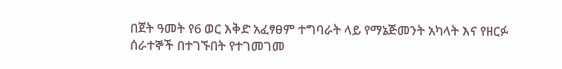በጀት ዓመት የ6 ወር እቅድ አፈፃፀም ተግባራት ላይ የማኔጅመንት አካላት እና የዘርፉ ሰራተኞች በተገኙበት የተገመገመ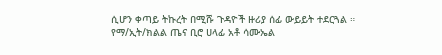ሲሆን ቀጣይ ትኩረት በሚሹ ጉዳዮች ዙሪያ ሰፊ ውይይት ተደርጓል ። የማ/ኢት/ክልል ጤና ቢሮ ሀላፊ አቶ ሳሙኤል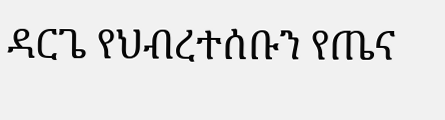ዳርጌ የህብረተሰቡን የጤና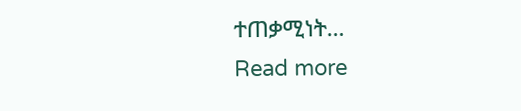ተጠቃሚነት…
Read more